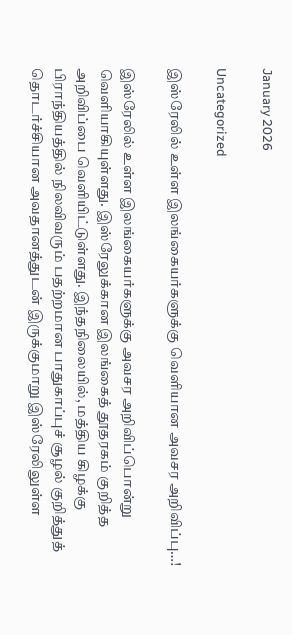January 2026

Uncategorized

இஸ்ரேலில் உள்ள இலங்கையர்களுக்கு வெளியான அவசர அறிவிப்பு…!

இஸ்ரேலில் உள்ள இலங்கையர்களுக்கு அவசர அறிவிப்பொன்று வெளியாகியுள்ளது. இஸ்ரேலுக்கான இலங்கைத் தூதரகம் குறித்த அறிவிப்பை வெளியிட்டுள்ளது. இந்தநிலையில், மத்திய கிழக்கு பிராந்தியத்தில் நிலவிவரும் பதற்றமான பாதுகாப்புச் சூழல் குறித்துத் தொடர்ச்சியான அவதானத்துடன் இருக்குமாறு இஸ்ரேலிலுள்ள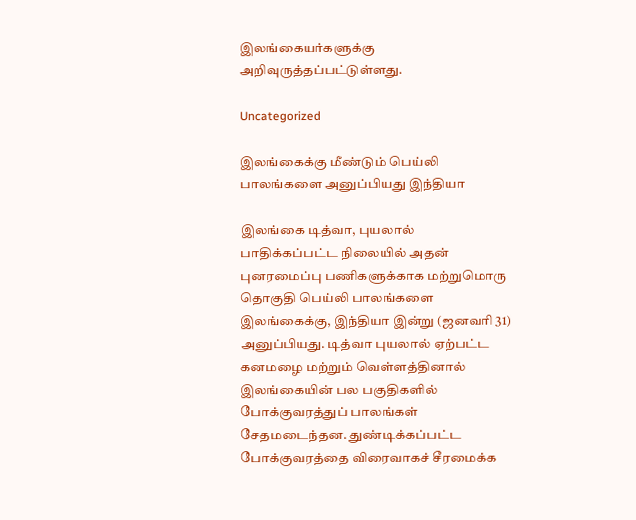இலங்கையர்களுக்கு அறிவுருத்தப்பட்டுள்ளது.

Uncategorized

இலங்கைக்கு மீண்டும் பெய்லி பாலங்களை அனுப்பியது இந்தியா

இலங்கை டித்வா, புயலால் பாதிக்கப்பட்ட நிலையில் அதன் புனரமைப்பு பணிகளுக்காக மற்றுமொரு தொகுதி பெய்லி பாலங்களை இலங்கைக்கு, இந்தியா இன்று (ஜனவரி 31) அனுப்பியது. டித்வா புயலால் ஏற்பட்ட கனமழை மற்றும் வெள்ளத்தினால் இலங்கையின் பல பகுதிகளில் போக்குவரத்துப் பாலங்கள் சேதமடைந்தன. துண்டிக்கப்பட்ட போக்குவரத்தை விரைவாகச் சீரமைக்க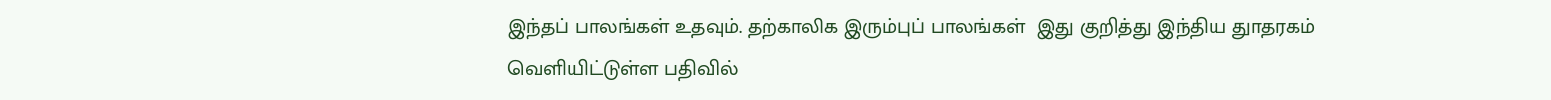இந்தப் பாலங்கள் உதவும். தற்காலிக இரும்புப் பாலங்கள்  இது குறித்து இந்திய துாதரகம் வெளியிட்டுள்ள பதிவில்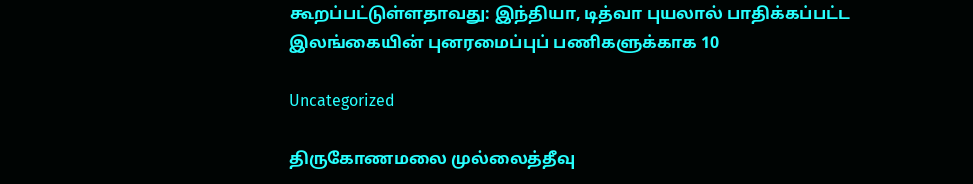கூறப்பட்டுள்ளதாவது: இந்தியா, டித்வா புயலால் பாதிக்கப்பட்ட இலங்கையின் புனரமைப்புப் பணிகளுக்காக 10

Uncategorized

திருகோணமலை முல்லைத்தீவு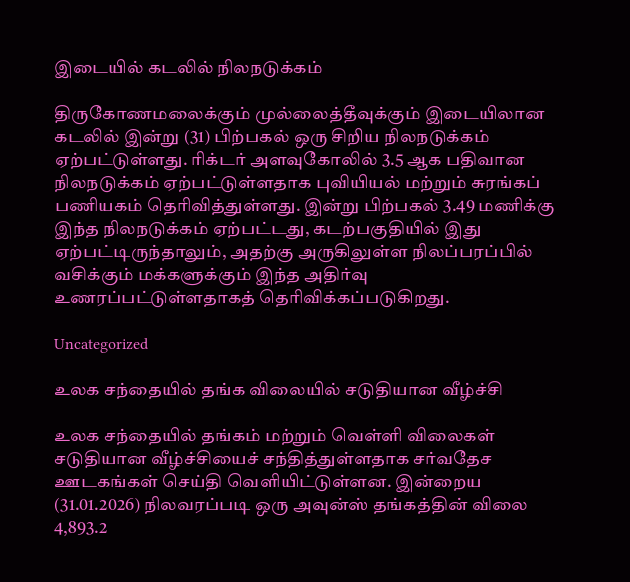இடையில் கடலில் நிலநடுக்கம்

திருகோணமலைக்கும் முல்லைத்தீவுக்கும் இடையிலான கடலில் இன்று (31) பிற்பகல் ஒரு சிறிய நிலநடுக்கம் ஏற்பட்டுள்ளது. ரிக்டர் அளவுகோலில் 3.5 ஆக பதிவான நிலநடுக்கம் ஏற்பட்டுள்ளதாக புவியியல் மற்றும் சுரங்கப் பணியகம் தெரிவித்துள்ளது. இன்று பிற்பகல் 3.49 மணிக்கு இந்த நிலநடுக்கம் ஏற்பட்டது, கடற்பகுதியில் இது ஏற்பட்டிருந்தாலும், அதற்கு அருகிலுள்ள நிலப்பரப்பில் வசிக்கும் மக்களுக்கும் இந்த அதிர்வு உணரப்பட்டுள்ளதாகத் தெரிவிக்கப்படுகிறது.

Uncategorized

உலக சந்தையில் தங்க விலையில் சடுதியான வீழ்ச்சி

உலக சந்தையில் தங்கம் மற்றும் வெள்ளி விலைகள் சடுதியான வீழ்ச்சியைச் சந்தித்துள்ளதாக சர்வதேச ஊடகங்கள் செய்தி வெளியிட்டுள்ளன. இன்றைய (31.01.2026) நிலவரப்படி ஒரு அவுன்ஸ் தங்கத்தின் விலை 4,893.2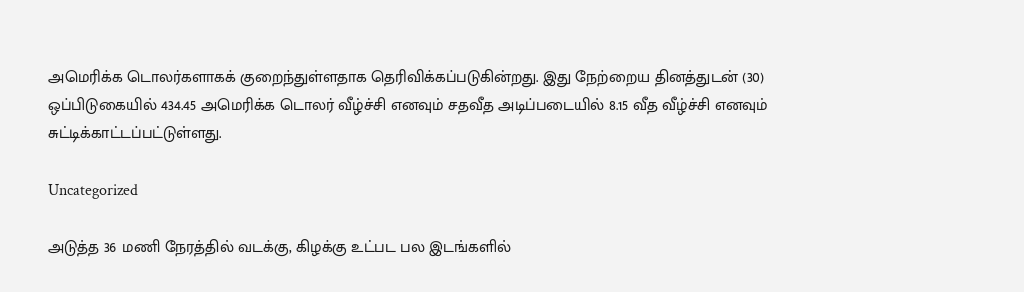அமெரிக்க டொலர்களாகக் குறைந்துள்ளதாக தெரிவிக்கப்படுகின்றது. இது நேற்றைய தினத்துடன் (30) ஒப்பிடுகையில் 434.45 அமெரிக்க டொலர் வீழ்ச்சி எனவும் சதவீத அடிப்படையில் 8.15 வீத வீழ்ச்சி எனவும் சுட்டிக்காட்டப்பட்டுள்ளது.

Uncategorized

அடுத்த 36 மணி நேரத்தில் வடக்கு, கிழக்கு உட்பட பல இடங்களில்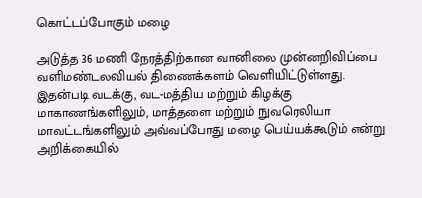கொட்டப்போகும் மழை

அடுத்த 36 மணி நேரத்திற்கான வானிலை முன்னறிவிப்பை வளிமண்டலவியல் திணைக்களம் வெளியிட்டுள்ளது. இதன்படி வடக்கு, வட-மத்திய மற்றும் கிழக்கு மாகாணங்களிலும், மாத்தளை மற்றும் நுவரெலியா மாவட்டங்களிலும் அவ்வப்போது மழை பெய்யக்கூடும் என்று அறிக்கையில்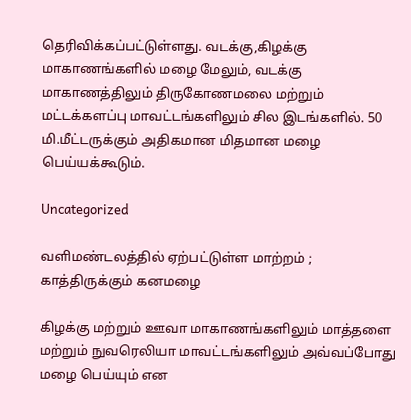தெரிவிக்கப்பட்டுள்ளது. வடக்கு,கிழக்கு மாகாணங்களில் மழை மேலும், வடக்கு மாகாணத்திலும் திருகோணமலை மற்றும் மட்டக்களப்பு மாவட்டங்களிலும் சில இடங்களில். 50 மி.மீட்டருக்கும் அதிகமான மிதமான மழை பெய்யக்கூடும்.

Uncategorized

வளிமண்டலத்தில் ஏற்பட்டுள்ள மாற்றம் ; காத்திருக்கும் கனமழை

கிழக்கு மற்றும் ஊவா மாகாணங்களிலும் மாத்தளை மற்றும் நுவரெலியா மாவட்டங்களிலும் அவ்வப்போது மழை பெய்யும் என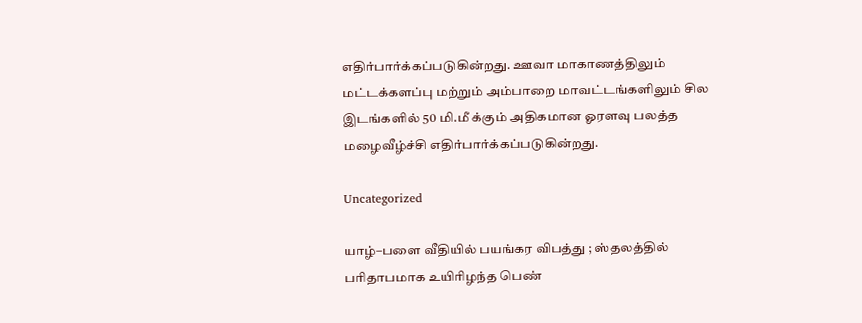எதிர்பார்க்கப்படுகின்றது. ஊவா மாகாணத்திலும் மட்டக்களப்பு மற்றும் அம்பாறை மாவட்டங்களிலும் சில இடங்களில் 50 மி.மீ க்கும் அதிகமான ஓரளவு பலத்த மழைவீழ்ச்சி எதிர்பார்க்கப்படுகின்றது.

Uncategorized

யாழ்–பளை வீதியில் பயங்கர விபத்து ; ஸ்தலத்தில் பரிதாபமாக உயிரிழந்த பெண்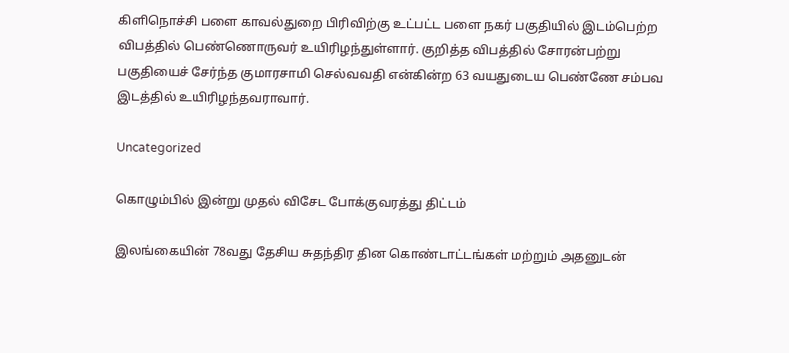கிளிநொச்சி பளை காவல்துறை பிரிவிற்கு உட்பட்ட பளை நகர் பகுதியில் இடம்பெற்ற விபத்தில் பெண்ணொருவர் உயிரிழந்துள்ளார். குறித்த விபத்தில் சோரன்பற்று பகுதியைச் சேர்ந்த குமாரசாமி செல்வவதி என்கின்ற 63 வயதுடைய பெண்ணே சம்பவ இடத்தில் உயிரிழந்தவராவார்.

Uncategorized

கொழும்பில் இன்று முதல் விசேட போக்குவரத்து திட்டம்

இலங்கையின் 78வது தேசிய சுதந்திர தின கொண்டாட்டங்கள் மற்றும் அதனுடன்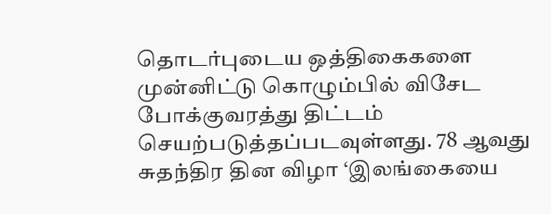தொடர்புடைய ஒத்திகைகளை முன்னிட்டு கொழும்பில் விசேட போக்குவரத்து திட்டம் செயற்படுத்தப்படவுள்ளது. 78 ஆவது சுதந்திர தின விழா ‘இலங்கையை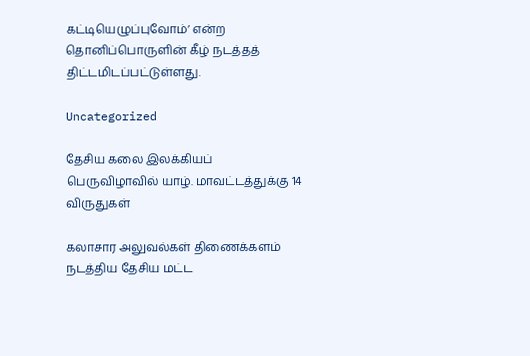கட்டியெழுப்புவோம்’ என்ற தொனிப்பொருளின் கீழ் நடத்தத் திட்டமிடப்பட்டுள்ளது.

Uncategorized

தேசிய கலை இலக்கியப் பெருவிழாவில் யாழ். மாவட்டத்துக்கு 14 விருதுகள்

கலாசார அலுவல்கள் திணைக்களம் நடத்திய தேசிய மட்ட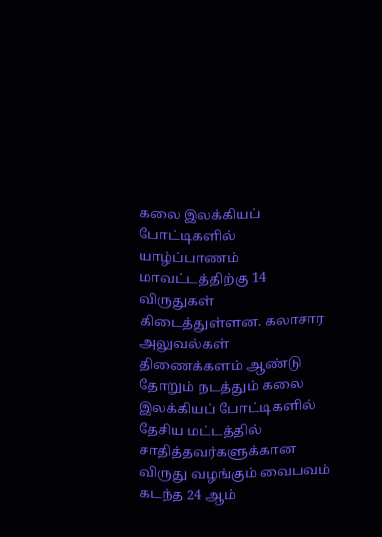கலை இலக்கியப் போட்டிகளில் யாழ்ப்பாணம் மாவட்டத்திற்கு 14 விருதுகள் கிடைத்துள்ளன. கலாசார அலுவல்கள் திணைக்களம் ஆண்டு தோறும் நடத்தும் கலை இலக்கியப் போட்டிகளில் தேசிய மட்டத்தில் சாதித்தவர்களுக்கான விருது வழங்கும் வைபவம் கடந்த 24 ஆம்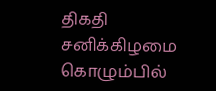திகதி சனிக்கிழமை கொழும்பில்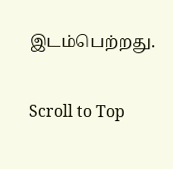இடம்பெற்றது.

Scroll to Top